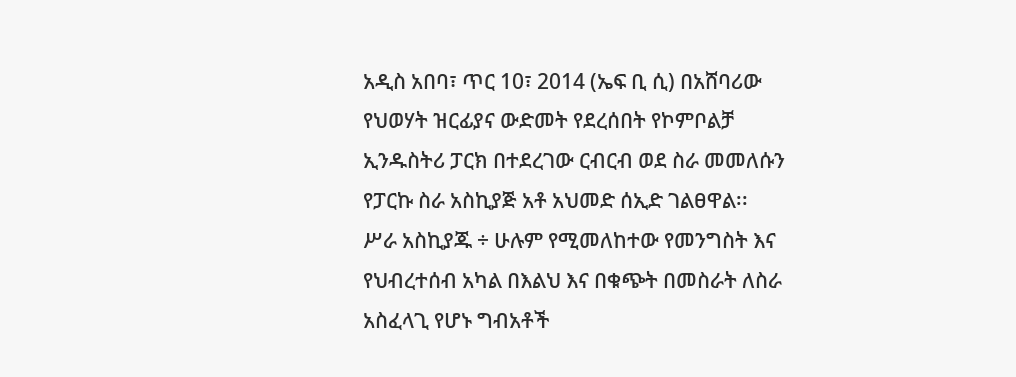አዲስ አበባ፣ ጥር 10፣ 2014 (ኤፍ ቢ ሲ) በአሸባሪው የህወሃት ዝርፊያና ውድመት የደረሰበት የኮምቦልቻ ኢንዱስትሪ ፓርክ በተደረገው ርብርብ ወደ ስራ መመለሱን የፓርኩ ስራ አስኪያጅ አቶ አህመድ ሰኢድ ገልፀዋል፡፡
ሥራ አስኪያጁ ÷ ሁሉም የሚመለከተው የመንግስት እና የህብረተሰብ አካል በእልህ እና በቁጭት በመስራት ለስራ አስፈላጊ የሆኑ ግብአቶች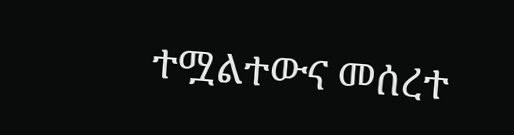ተሟልተውና መሰረተ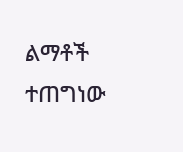ልማቶች ተጠግነው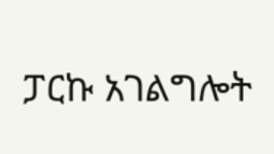ፓርኩ አገልግሎት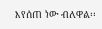እየሰጠ ነው ብለዋል፡፡